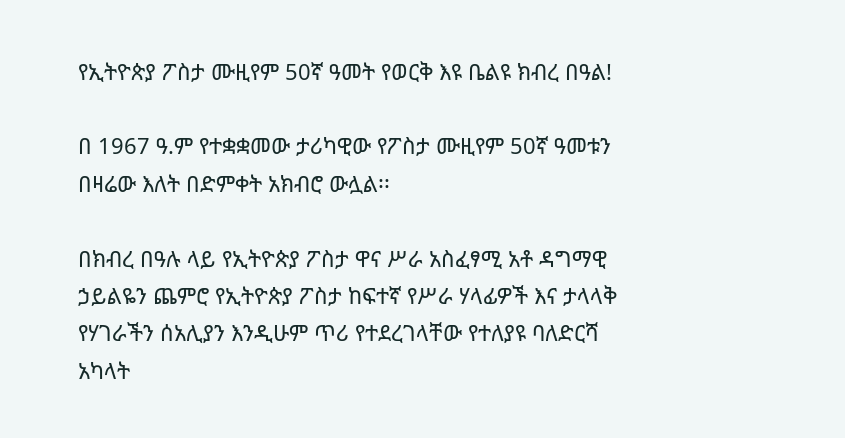የኢትዮጵያ ፖስታ ሙዚየም 50ኛ ዓመት የወርቅ እዩ ቤልዩ ክብረ በዓል!

በ 1967 ዓ.ም የተቋቋመው ታሪካዊው የፖስታ ሙዚየም 50ኛ ዓመቱን በዛሬው እለት በድምቀት አክብሮ ውሏል፡፡

በክብረ በዓሉ ላይ የኢትዮጵያ ፖስታ ዋና ሥራ አስፈፃሚ አቶ ዳግማዊ ኃይልዬን ጨምሮ የኢትዮጵያ ፖስታ ከፍተኛ የሥራ ሃላፊዎች እና ታላላቅ የሃገራችን ሰአሊያን እንዲሁም ጥሪ የተደረገላቸው የተለያዩ ባለድርሻ አካላት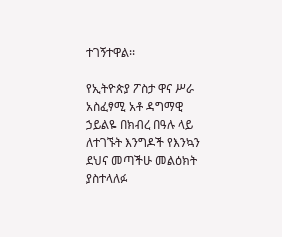ተገኝተዋል፡፡

የኢትዮጵያ ፖስታ ዋና ሥራ አስፈፃሚ አቶ ዳግማዊ ኃይልዬ በክብረ በዓሉ ላይ ለተገኙት እንግዶች የእንኳን ደህና መጣችሁ መልዕክት ያስተላለፉ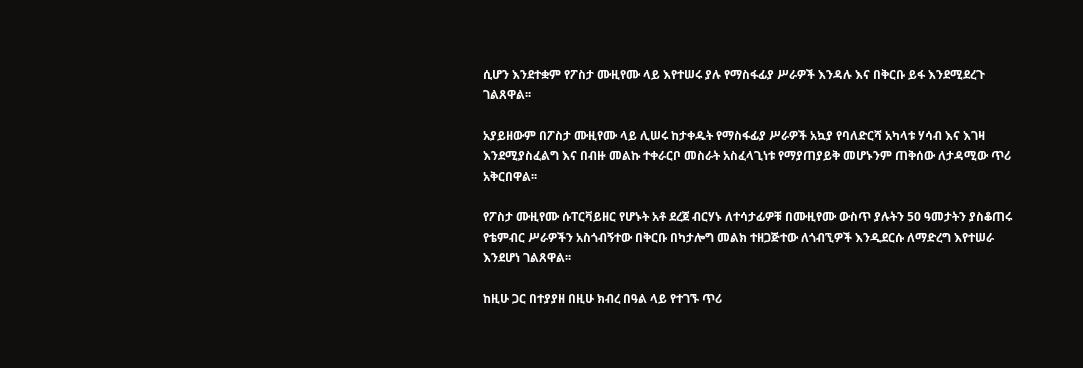ሲሆን እንደተቋም የፖስታ ሙዚየሙ ላይ እየተሠሩ ያሉ የማስፋፊያ ሥራዎች እንዳሉ እና በቅርቡ ይፋ እንደሚደረጉ ገልጸዋል፡፡

አያይዘውም በፖስታ ሙዚየሙ ላይ ሊሠሩ ከታቀዱት የማስፋፊያ ሥራዎች አኳያ የባለድርሻ አካላቱ ሃሳብ እና እገዛ እንደሚያስፈልግ እና በብዙ መልኩ ተቀራርቦ መስራት አስፈላጊነቱ የማያጠያይቅ መሆኑንም ጠቅሰው ለታዳሚው ጥሪ አቅርበዋል፡፡

የፖስታ ሙዚየሙ ሱፐርቫይዘር የሆኑት አቶ ደረጀ ብርሃኑ ለተሳታፊዎቹ በሙዚየሙ ውስጥ ያሉትን 50 ዓመታትን ያስቆጠሩ የቴምብር ሥራዎችን አስጎብኝተው በቅርቡ በካታሎግ መልክ ተዘጋጅተው ለጎብኚዎች እንዲደርሱ ለማድረግ እየተሠራ እንደሆነ ገልጸዋል፡፡

ከዚሁ ጋር በተያያዘ በዚሁ ክብረ በዓል ላይ የተገኙ ጥሪ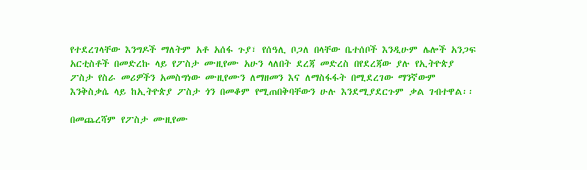የተደረገላቸው እንግዶች ማለትም አቶ አሰፋ ጉያ፣ የሰዓሊ ቦጋለ በላቸው ቤተሰቦች እንዲሁም ሌሎች አንጋፍ አርቲስቶች በመድረኩ ላይ የፖስታ ሙዚየሙ አሁን ላለበት ደረጃ መድረስ በየደረጃው ያሉ የኢትዮጵያ ፖስታ የስራ መሪዎችን አመስግነው ሙዚየሙን ለማዘመን እና ለማስፋፋት በሚደረገው ማንኛውም እንቅስቃሴ ላይ ከኢትዮጵያ ፖስታ ጎን በመቆም የሚጠበቅባቸውን ሁሉ እንደሚያደርጉም ቃል ገብተዋል፡፡

በመጨረሻም የፖስታ ሙዚየሙ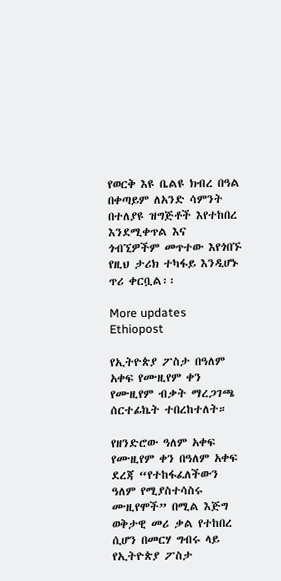የወርቅ እዩ ቤልዩ ክብረ በዓል በቀጣይም ለአንድ ሳምንት በተለያዩ ዝግጅቶች እየተከበረ እንደሚቀጥል እና ጎብኚዎችም መጥተው እየጎበኙ የዚህ ታሪክ ተካፋይ እንዲሆኑ ጥሪ ቀርቧል፡፡

More updates Ethiopost

የኢትዮጵያ ፖስታ በዓለም አቀፍ የሙዚየም ቀን የሙዚየም ብቃት ማረጋገጫ ሰርተፊኬት ተበረከተለት።

የዘንድሮው ዓለም አቀፍ የሙዚየም ቀን በዓለም አቀፍ ደረጃ “የተከፋፈለችውን ዓለም የሚያስተሳስሩ ሙዚየሞች” በሚል እጅግ ወቅታዊ መሪ ቃል የተከበረ ሲሆን በመርሃ ግብሩ ላይ የኢትዮጵያ ፖስታ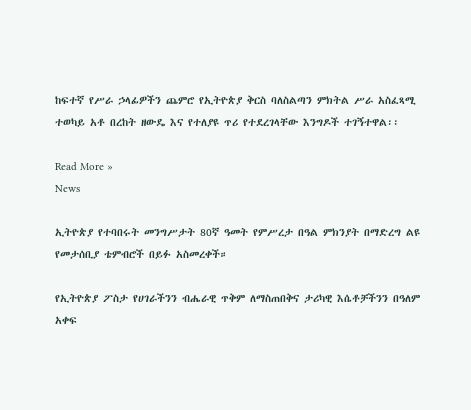ከፍተኛ የሥራ ኃላፊዎችን ጨምሮ የኢትዮጵያ ቅርስ ባለስልጣን ምክትል ሥራ አስፈጻሚ ተወካይ አቶ በረከት ዘውዴ እና የተለያዩ ጥሪ የተደረገላቸው እንግዶች ተገኝተዋል፡፡

Read More »
News

ኢትዮጵያ የተባበሩት መንግሥታት 80ኛ ዓመት የምሥረታ በዓል ምክንያት በማድረግ ልዩ የመታሰቢያ ቴምብሮች በይፉ አስመረቀች።

የኢትዮጵያ ፖስታ የሀገራችንን ብሔራዊ ጥቅም ለማስጠበቅና ታሪካዊ እሴቶቻችንን በዓለም አቀፍ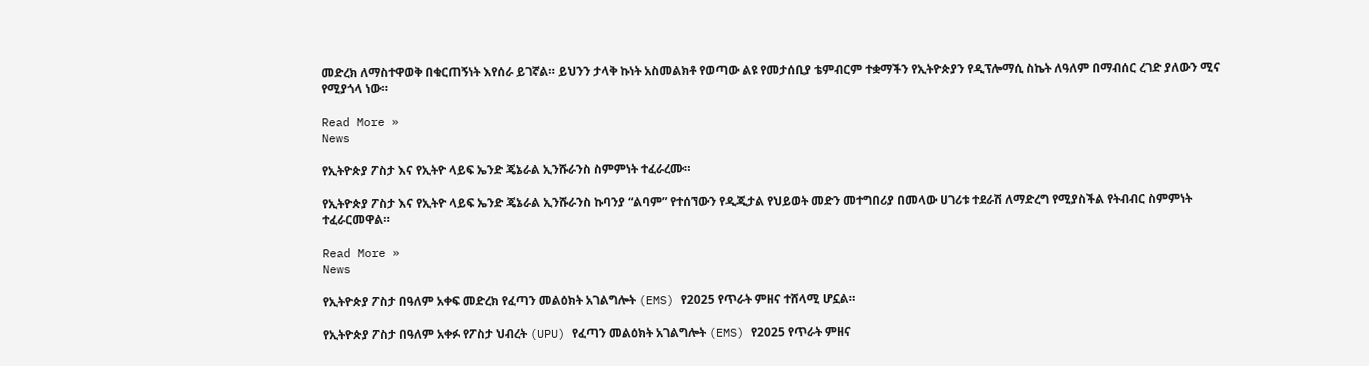መድረክ ለማስተዋወቅ በቁርጠኝነት እየሰራ ይገኛል። ይህንን ታላቅ ኩነት አስመልክቶ የወጣው ልዩ የመታሰቢያ ቴምብርም ተቋማችን የኢትዮጵያን የዲፕሎማሲ ስኬት ለዓለም በማብሰር ረገድ ያለውን ሚና የሚያጎላ ነው።

Read More »
News

የኢትዮጵያ ፖስታ እና የኢትዮ ላይፍ ኤንድ ጄኔራል ኢንሹራንስ ስምምነት ተፈራረሙ።

የኢትዮጵያ ፖስታ እና የኢትዮ ላይፍ ኤንድ ጄኔራል ኢንሹራንስ ኩባንያ “ልባም” የተሰኘውን የዲጂታል የህይወት መድን መተግበሪያ በመላው ሀገሪቱ ተደራሽ ለማድረግ የሚያስችል የትብብር ስምምነት ተፈራርመዋል።

Read More »
News

የኢትዮጵያ ፖስታ በዓለም አቀፍ መድረክ የፈጣን መልዕክት አገልግሎት (EMS) የ2025 የጥራት ምዘና ተሸላሚ ሆኗል።

የኢትዮጵያ ፖስታ በዓለም አቀፉ የፖስታ ህብረት (UPU) የፈጣን መልዕክት አገልግሎት (EMS) የ2025 የጥራት ምዘና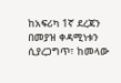ከአፍሪካ 1ኛ ደረጃን በመያዝ ቀዳሚነቱን ሲያረጋግጥ፣ ከመላው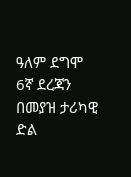ዓለም ደግሞ 6ኛ ደረጃን በመያዝ ታሪካዊ ድል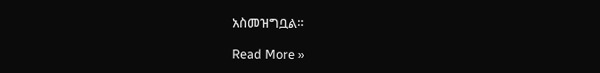አስመዝግቧል።

Read More »